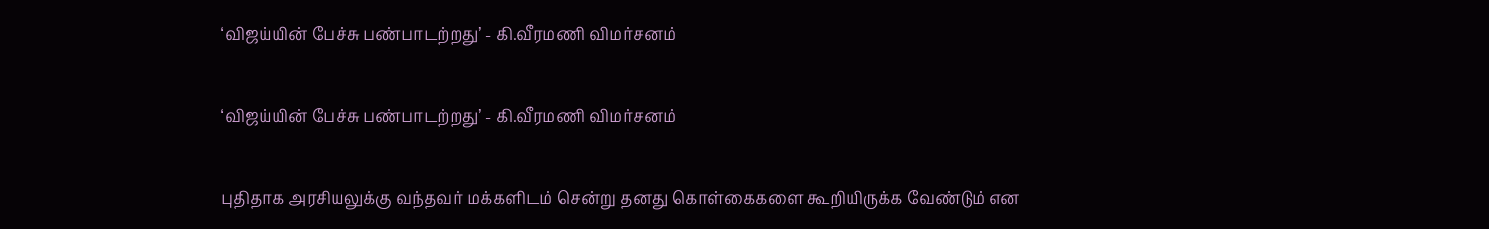‘விஜய்யின் பேச்சு பண்பாடற்றது’ - கி.வீரமணி விமர்சனம்

‘விஜய்யின் பேச்சு பண்பாடற்றது’ - கி.வீரமணி விமர்சனம்

புதிதாக அரசியலுக்கு வந்தவர் மக்களிடம் சென்று தனது கொள்கைகளை கூறியிருக்க வேண்டும் என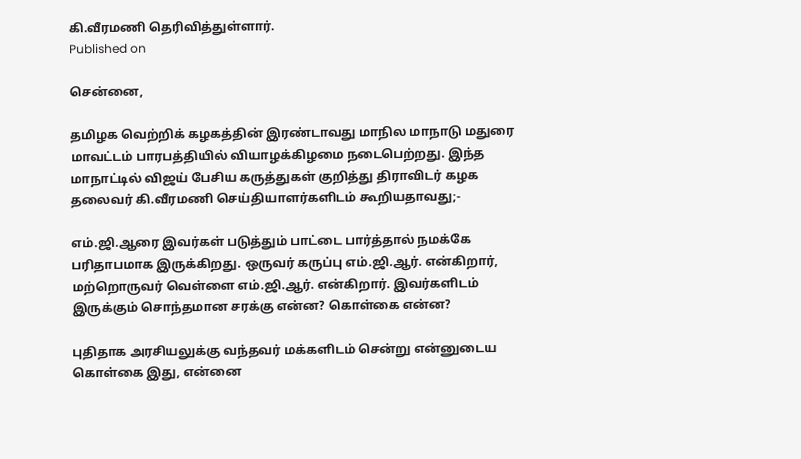கி.வீரமணி தெரிவித்துள்ளார்.
Published on

சென்னை,

தமிழக வெற்றிக் கழகத்தின் இரண்டாவது மாநில மாநாடு மதுரை மாவட்டம் பாரபத்தியில் வியாழக்கிழமை நடைபெற்றது. இந்த மாநாட்டில் விஜய் பேசிய கருத்துகள் குறித்து திராவிடர் கழக தலைவர் கி.வீரமணி செய்தியாளர்களிடம் கூறியதாவது;-

எம்.ஜி.ஆரை இவர்கள் படுத்தும் பாட்டை பார்த்தால் நமக்கே பரிதாபமாக இருக்கிறது. ஒருவர் கருப்பு எம்.ஜி.ஆர். என்கிறார், மற்றொருவர் வெள்ளை எம்.ஜி.ஆர். என்கிறார். இவர்களிடம் இருக்கும் சொந்தமான சரக்கு என்ன? கொள்கை என்ன?

புதிதாக அரசியலுக்கு வந்தவர் மக்களிடம் சென்று என்னுடைய கொள்கை இது, என்னை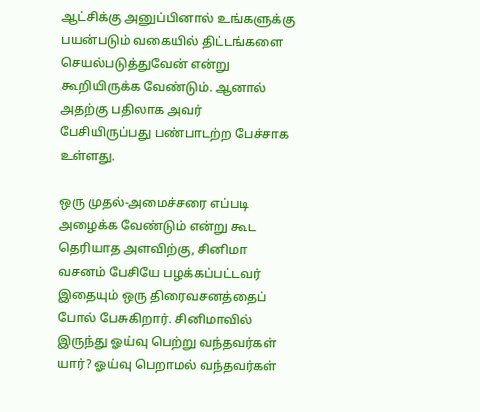ஆட்சிக்கு அனுப்பினால் உங்களுக்கு பயன்படும் வகையில் திட்டங்களை செயல்படுத்துவேன் என்று கூறியிருக்க வேண்டும். ஆனால் அதற்கு பதிலாக அவர் பேசியிருப்பது பண்பாடற்ற பேச்சாக உள்ளது.

ஒரு முதல்-அமைச்சரை எப்படி அழைக்க வேண்டும் என்று கூட தெரியாத அளவிற்கு, சினிமா வசனம் பேசியே பழக்கப்பட்டவர் இதையும் ஒரு திரைவசனத்தைப் போல் பேசுகிறார். சினிமாவில் இருந்து ஓய்வு பெற்று வந்தவர்கள் யார்? ஓய்வு பெறாமல் வந்தவர்கள்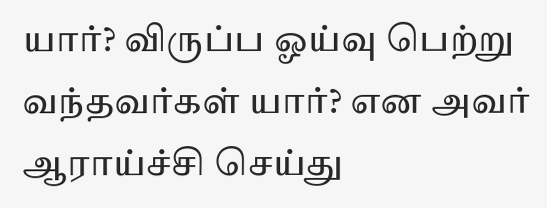யார்? விருப்ப ஓய்வு பெற்று வந்தவர்கள் யார்? என அவர் ஆராய்ச்சி செய்து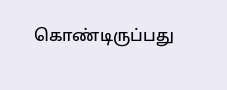கொண்டிருப்பது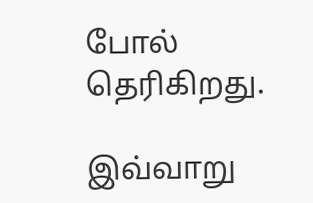போல் தெரிகிறது.

இவ்வாறு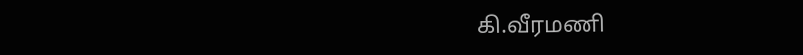கி.வீரமணி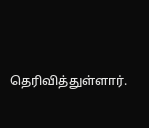தெரிவித்துள்ளார்.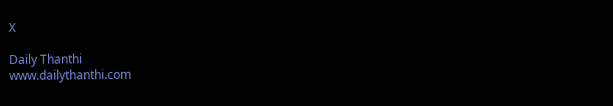X

Daily Thanthi
www.dailythanthi.com